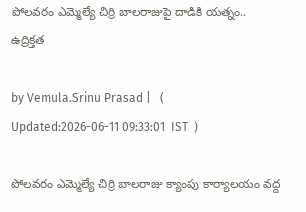పోలవరం ఎమ్మెల్యే చిర్రి బాలరాజుపై దాడికి యత్నం.. ఉద్రిక్తత

by Vemula.Srinu Prasad |   (  Updated:2026-06-11 09:33:01  IST  )

పోలవరం ఎమ్మెల్యే చిర్రి బాలరాజు క్యాంపు కార్యాలయం వద్ద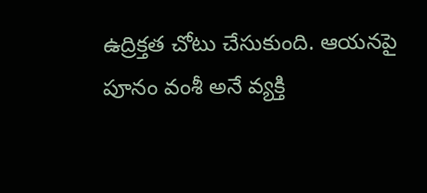ఉద్రిక్తత చోటు చేసుకుంది. ఆయనపై పూనం వంశీ అనే వ్యక్తి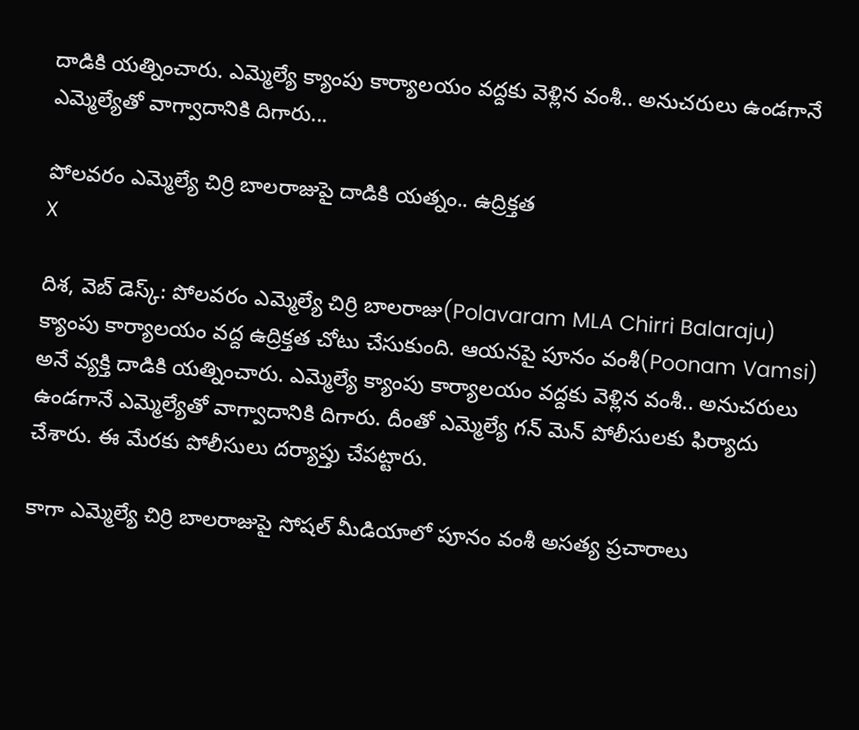దాడికి యత్నించారు. ఎమ్మెల్యే క్యాంపు కార్యాలయం వద్దకు వెళ్లిన వంశీ.. అనుచరులు ఉండగానే ఎమ్మెల్యేతో వాగ్వాదానికి దిగారు...

పోలవరం ఎమ్మెల్యే చిర్రి బాలరాజుపై దాడికి యత్నం.. ఉద్రిక్తత
X

దిశ, వెబ్ డెస్క్: పోలవరం ఎమ్మెల్యే చిర్రి బాలరాజు(Polavaram MLA Chirri Balaraju) క్యాంపు కార్యాలయం వద్ద ఉద్రిక్తత చోటు చేసుకుంది. ఆయనపై పూనం వంశీ(Poonam Vamsi) అనే వ్యక్తి దాడికి యత్నించారు. ఎమ్మెల్యే క్యాంపు కార్యాలయం వద్దకు వెళ్లిన వంశీ.. అనుచరులు ఉండగానే ఎమ్మెల్యేతో వాగ్వాదానికి దిగారు. దీంతో ఎమ్మెల్యే గన్ మెన్ పోలీసులకు ఫిర్యాదు చేశారు. ఈ మేరకు పోలీసులు దర్యాప్తు చేపట్టారు.

కాగా ఎమ్మెల్యే చిర్రి బాలరాజుపై సోషల్ మీడియాలో పూనం వంశీ అసత్య ప్రచారాలు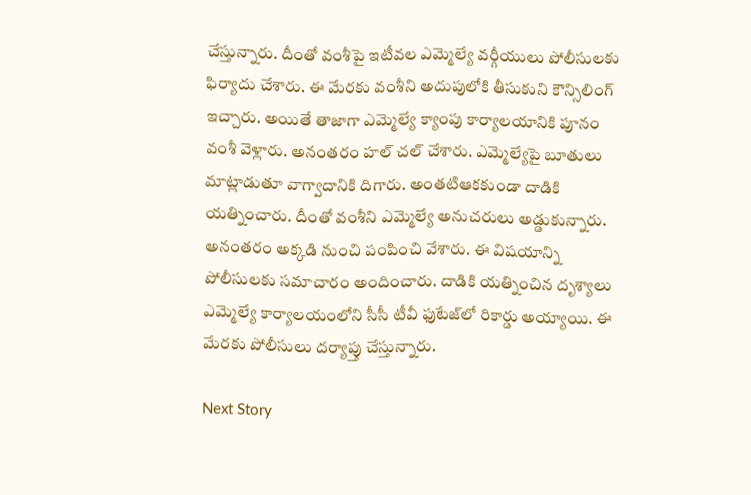చేస్తున్నారు. దీంతో వంశీపై ఇటీవల ఎమ్మెల్యే వర్గీయులు పోలీసులకు ఫిర్యాదు చేశారు. ఈ మేరకు వంశీని అదుపులోకి తీసుకుని కౌన్సిలింగ్ ఇచ్చారు. అయితే తాజాగా ఎమ్మెల్యే క్యాంపు కార్యాలయానికి పూనం వంశీ వెళ్లారు. అనంతరం హల్ చల్ చేశారు. ఎమ్మెల్యేపై బూతులు మాట్లాడుతూ వాగ్వాదానికి దిగారు. అంతటిఆకకుండా దాడికి యత్నించారు. దీంతో వంశీని ఎమ్మెల్యే అనుచరులు అడ్డుకున్నారు. అనంతరం అక్కడి నుంచి పంపించి వేశారు. ఈ విషయాన్ని పోలీసులకు సమాచారం అందించారు. దాడికి యత్నించిన దృశ్యాలు ఎమ్మెల్యే కార్యాలయంలోని సీసీ టీవీ ఫుటేజ్‌లో రికార్డు అయ్యాయి. ఈ మేరకు పోలీసులు దర్యాప్తు చేస్తున్నారు.

Next Story